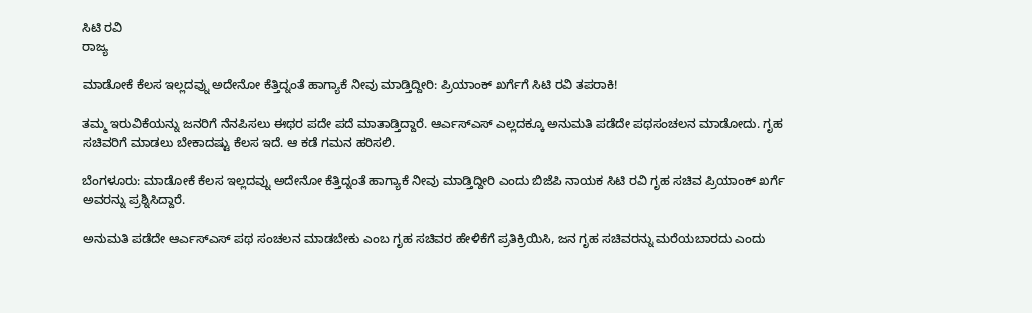ಸಿಟಿ ರವಿ
ರಾಜ್ಯ

ಮಾಡೋಕೆ ಕೆಲಸ ಇಲ್ಲದವ್ನು ಅದೇನೋ ಕೆತ್ತಿದ್ನಂತೆ ಹಾಗ್ಯಾಕೆ ನೀವು ಮಾಡ್ತಿದ್ದೀರಿ: ಪ್ರಿಯಾಂಕ್ ಖರ್ಗೆಗೆ ಸಿಟಿ ರವಿ ತಪರಾಕಿ!

ತಮ್ಮ ಇರುವಿಕೆಯನ್ನು ಜನರಿಗೆ ನೆನಪಿಸಲು ಈಥರ ಪದೇ ಪದೆ ಮಾತಾಡ್ತಿದ್ದಾರೆ. ಆರ್ಎಸ್ಎಸ್ ಎಲ್ಲದಕ್ಕೂ ಅನುಮತಿ ಪಡೆದೇ ಪಥಸಂಚಲನ ಮಾಡೋದು. ಗೃಹ ಸಚಿವರಿಗೆ ಮಾಡಲು ಬೇಕಾದಷ್ಟು ಕೆಲಸ ಇದೆ. ಆ ಕಡೆ ಗಮನ ಹರಿಸಲಿ.

ಬೆಂಗಳೂರು: ಮಾಡೋಕೆ ಕೆಲಸ ಇಲ್ಲದವ್ನು ಅದೇನೋ ಕೆತ್ತಿದ್ನಂತೆ ಹಾಗ್ಯಾಕೆ ನೀವು ಮಾಡ್ತಿದ್ದೀರಿ ಎಂದು ಬಿಜೆಪಿ ನಾಯಕ ಸಿಟಿ ರವಿ ಗೃಹ ಸಚಿವ ಪ್ರಿಯಾಂಕ್ ಖರ್ಗೆ ಅವರನ್ನು ಪ್ರಶ್ನಿಸಿದ್ದಾರೆ.

ಅನುಮತಿ ಪಡೆದೇ ಆರ್ಎಸ್ಎಸ್ ಪಥ ಸಂಚಲನ ಮಾಡಬೇಕು ಎಂಬ ಗೃಹ ಸಚಿವರ ಹೇಳಿಕೆಗೆ ಪ್ರತಿಕ್ರಿಯಿಸಿ, ಜನ ಗೃಹ ಸಚಿವರನ್ನು ಮರೆಯಬಾರದು ಎಂದು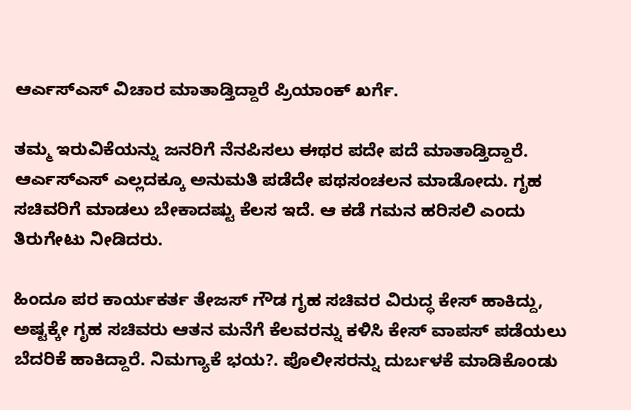ಆರ್ಎಸ್ಎಸ್ ವಿಚಾರ ಮಾತಾಡ್ತಿದ್ದಾರೆ ಪ್ರಿಯಾಂಕ್ ಖರ್ಗೆ.

ತಮ್ಮ ಇರುವಿಕೆಯನ್ನು ಜನರಿಗೆ ನೆನಪಿಸಲು ಈಥರ ಪದೇ ಪದೆ ಮಾತಾಡ್ತಿದ್ದಾರೆ. ಆರ್ಎಸ್ಎಸ್ ಎಲ್ಲದಕ್ಕೂ ಅನುಮತಿ ಪಡೆದೇ ಪಥಸಂಚಲನ ಮಾಡೋದು. ಗೃಹ ಸಚಿವರಿಗೆ ಮಾಡಲು ಬೇಕಾದಷ್ಟು ಕೆಲಸ ಇದೆ. ಆ ಕಡೆ ಗಮನ ಹರಿಸಲಿ ಎಂದು ತಿರುಗೇಟು ನೀಡಿದರು.

ಹಿಂದೂ ಪರ ಕಾರ್ಯಕರ್ತ ತೇಜಸ್ ಗೌಡ ಗೃಹ ಸಚಿವರ ವಿರುದ್ಧ ಕೇಸ್ ಹಾಕಿದ್ದು, ಅಷ್ಟಕ್ಕೇ ಗೃಹ ಸಚಿವರು ಆತನ ಮನೆಗೆ ಕೆಲವರನ್ನು ಕಳಿಸಿ ಕೇಸ್ ವಾಪಸ್ ಪಡೆಯಲು ಬೆದರಿಕೆ ಹಾಕಿದ್ದಾರೆ. ನಿಮಗ್ಯಾಕೆ ಭಯ?. ಪೊಲೀಸರನ್ನು ದುರ್ಬಳಕೆ ಮಾಡಿಕೊಂಡು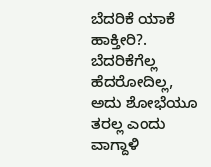ಬೆದರಿಕೆ ಯಾಕೆ ಹಾಕ್ತೀರಿ?. ಬೆದರಿಕೆಗೆಲ್ಲ ಹೆದರೋದಿಲ್ಲ, ಅದು ಶೋಭೆಯೂ ತರಲ್ಲ ಎಂದು ವಾಗ್ದಾಳಿ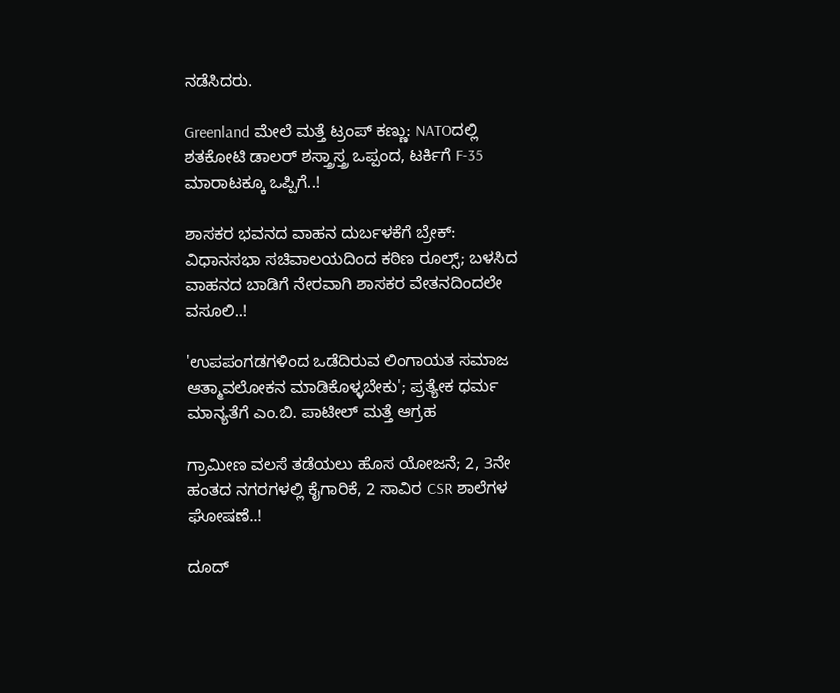ನಡೆಸಿದರು.

Greenland ಮೇಲೆ ಮತ್ತೆ ಟ್ರಂಪ್ ಕಣ್ಣು: NATOದಲ್ಲಿ ಶತಕೋಟಿ ಡಾಲರ್ ಶಸ್ತ್ರಾಸ್ತ್ರ ಒಪ್ಪಂದ, ಟರ್ಕಿಗೆ F-35 ಮಾರಾಟಕ್ಕೂ ಒಪ್ಪಿಗೆ..!

ಶಾಸಕರ ಭವನದ ವಾಹನ ದುರ್ಬಳಕೆಗೆ ಬ್ರೇಕ್: ವಿಧಾನಸಭಾ ಸಚಿವಾಲಯದಿಂದ ಕಠಿಣ ರೂಲ್ಸ್; ಬಳಸಿದ ವಾಹನದ ಬಾಡಿಗೆ ನೇರವಾಗಿ ಶಾಸಕರ ವೇತನದಿಂದಲೇ ವಸೂಲಿ..!

'ಉಪಪಂಗಡಗಳಿಂದ ಒಡೆದಿರುವ ಲಿಂಗಾಯತ ಸಮಾಜ ಆತ್ಮಾವಲೋಕನ ಮಾಡಿಕೊಳ್ಳಬೇಕು'; ಪ್ರತ್ಯೇಕ ಧರ್ಮ ಮಾನ್ಯತೆಗೆ ಎಂ.ಬಿ. ಪಾಟೀಲ್ ಮತ್ತೆ ಆಗ್ರಹ

ಗ್ರಾಮೀಣ ವಲಸೆ ತಡೆಯಲು ಹೊಸ ಯೋಜನೆ; 2, 3ನೇ ಹಂತದ ನಗರಗಳಲ್ಲಿ ಕೈಗಾರಿಕೆ, 2 ಸಾವಿರ CSR ಶಾಲೆಗಳ ಘೋಷಣೆ..!

ದೂದ್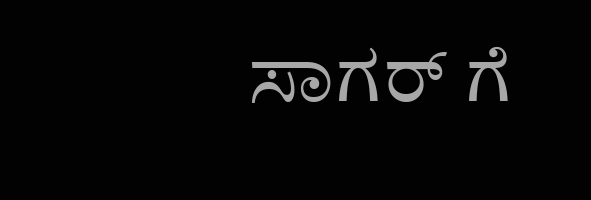ಸಾಗರ್ ಗೆ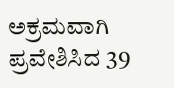ಅಕ್ರಮವಾಗಿ ಪ್ರವೇಶಿಸಿದ 39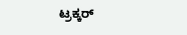ಟ್ರಕ್ಕರ್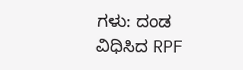ಗಳು: ದಂಡ ವಿಧಿಸಿದ RPF